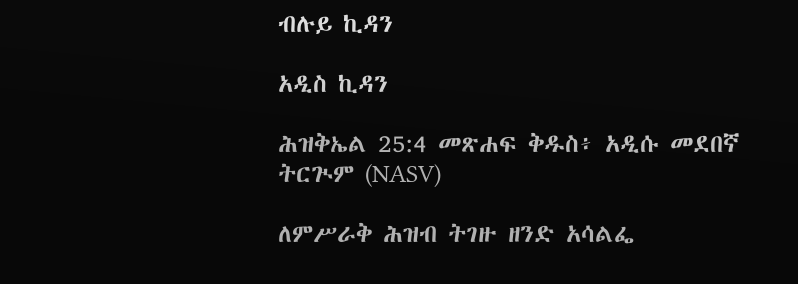ብሉይ ኪዳን

አዲስ ኪዳን

ሕዝቅኤል 25:4 መጽሐፍ ቅዱስ፥ አዲሱ መደበኛ ትርጒም (NASV)

ለምሥራቅ ሕዝብ ትገዙ ዘንድ አሳልፌ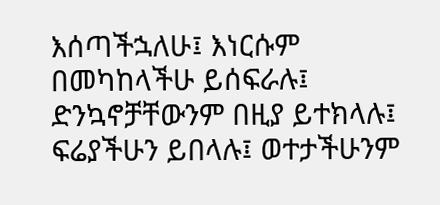እሰጣችኋለሁ፤ እነርሱም በመካከላችሁ ይሰፍራሉ፤ ድንኳኖቻቸውንም በዚያ ይተክላሉ፤ ፍሬያችሁን ይበላሉ፤ ወተታችሁንም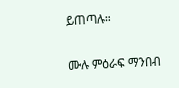ይጠጣሉ።

ሙሉ ምዕራፍ ማንበብ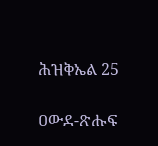ሕዝቅኤል 25

ዐውደ-ጽሑፍ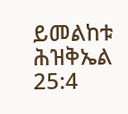ይመልከቱ ሕዝቅኤል 25:4